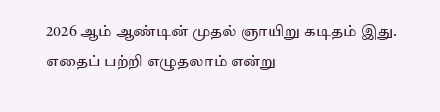2026 ஆம் ஆண்டின் முதல் ஞாயிறு கடிதம் இது. எதைப் பற்றி எழுதலாம் என்று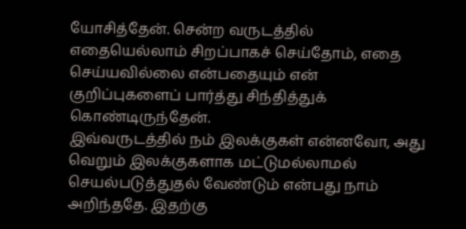யோசித்தேன். சென்ற வருடத்தில் எதையெல்லாம் சிறப்பாகச் செய்தோம், எதை செய்யவில்லை என்பதையும் என் குறிப்புகளைப் பார்த்து சிந்தித்துக் கொண்டிருந்தேன்.
இவ்வருடத்தில் நம் இலக்குகள் என்னவோ, அது வெறும் இலக்குகளாக மட்டுமல்லாமல் செயல்படுத்துதல் வேண்டும் என்பது நாம் அறிந்ததே. இதற்கு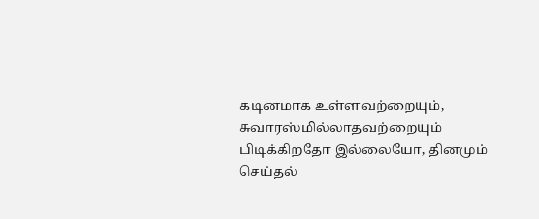கடினமாக உள்ளவற்றையும், சுவாரஸ்மில்லாதவற்றையும் பிடிக்கிறதோ இல்லையோ, தினமும் செய்தல்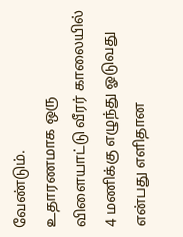வேண்டும்.
உதாரணமாக ஒரு விளையாட்டு வீரர் காலையில் 4 மணிக்கு எழுந்து ஓடுவது என்பது எளிதான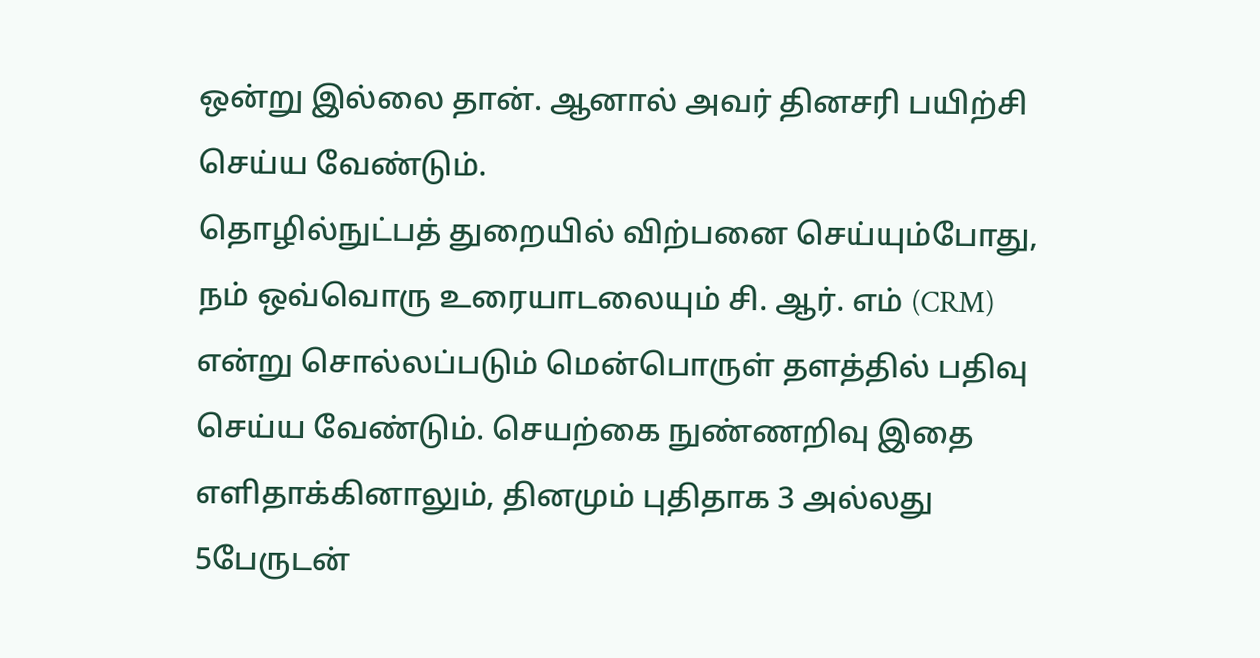ஒன்று இல்லை தான். ஆனால் அவர் தினசரி பயிற்சி செய்ய வேண்டும்.
தொழில்நுட்பத் துறையில் விற்பனை செய்யும்போது, நம் ஒவ்வொரு உரையாடலையும் சி. ஆர். எம் (CRM) என்று சொல்லப்படும் மென்பொருள் தளத்தில் பதிவு செய்ய வேண்டும். செயற்கை நுண்ணறிவு இதை எளிதாக்கினாலும், தினமும் புதிதாக 3 அல்லது 5பேருடன்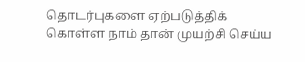தொடர்புகளை ஏற்படுத்திக் கொள்ள நாம் தான் முயற்சி செய்ய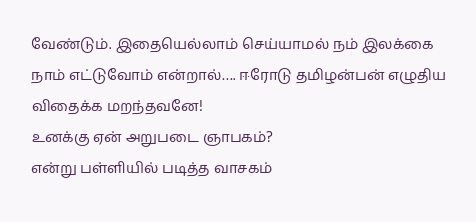வேண்டும். இதையெல்லாம் செய்யாமல் நம் இலக்கை நாம் எட்டுவோம் என்றால்…. ஈரோடு தமிழன்பன் எழுதிய விதைக்க மறந்தவனே!
உனக்கு ஏன் அறுபடை ஞாபகம்?
என்று பள்ளியில் படித்த வாசகம்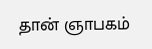தான் ஞாபகம்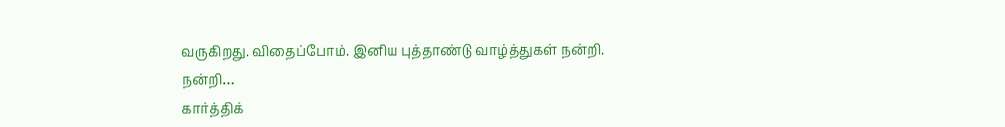வருகிறது. விதைப்போம். இனிய புத்தாண்டு வாழ்த்துகள் நன்றி.
நன்றி…
கார்த்திக்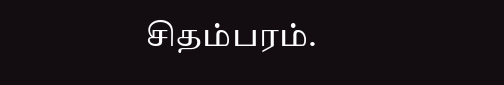சிதம்பரம்.